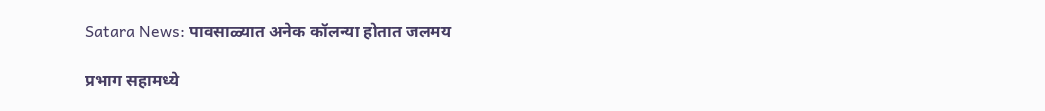Satara News: पावसाळ्यात अनेक कॉलन्या होतात जलमय

प्रभाग सहामध्ये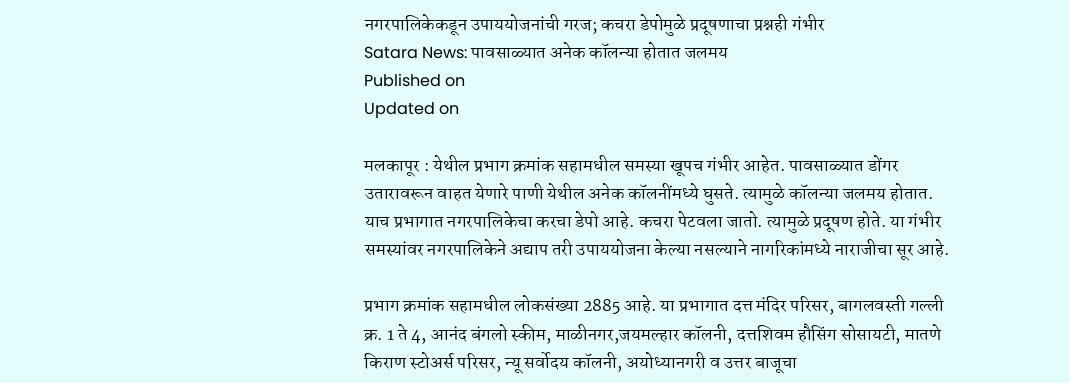नगरपालिकेकडून उपाययोजनांची गरज; कचरा डेपोमुळे प्रदूषणाचा प्रश्नही गंभीर
Satara News: पावसाळ्यात अनेक कॉलन्या होतात जलमय
Published on
Updated on

मलकापूर : येथील प्रभाग क्रमांक सहामधील समस्या खूपच गंभीर आहेत. पावसाळ्यात डोंगर उतारावरून वाहत येणारे पाणी येथील अनेक कॉलनींमध्ये घुसते. त्यामुळे कॉलन्या जलमय होतात. याच प्रभागात नगरपालिकेचा करचा डेपो आहे. कचरा पेटवला जातो. त्यामुळे प्रदूषण होते. या गंभीर समस्यांवर नगरपालिकेने अद्याप तरी उपाययोजना केल्या नसल्याने नागरिकांमध्ये नाराजीचा सूर आहे.

प्रभाग क्रमांक सहामधील लोकसंख्या 2885 आहे. या प्रभागात दत्त मंदिर परिसर, बागलवस्ती गल्ली क्र. 1 ते 4, आनंद बंगलो स्कीम, माळीनगर,जयमल्हार कॉलनी, दत्तशिवम हौसिंग सोसायटी, मातणे किराण स्टोअर्स परिसर, न्यू सर्वोदय कॉलनी, अयोध्यानगरी व उत्तर बाजूचा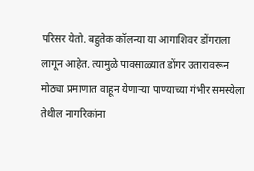परिसर येतो. बहुतेक कॉलन्या या आगाशिवर डोंगराला लागून आहेत. त्यामुळे पावसाळ्यात डोंगर उतारावरून मोठ्या प्रमाणात वाहून येणाऱ्या पाण्याच्या गंभीर समस्येला तेथील नागरिकांना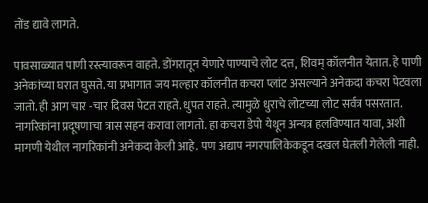तोंड द्यावे लागते.

पावसाळ्यात पाणी रस्त्यावरून वाहते. डोंगरातून येणारे पाण्याचे लोट दत्त, शिवम्‌‍ कॉलनीत येतात. हे पाणी अनेकांच्या घरात घुसते. या प्रभागात जय मल्हार कॉलनीत कचरा प्लांट असल्याने अनेकदा कचरा पेटवला जातो. ही आग चार -चार दिवस पेटत राहते. धुपत राहते. त्यामुळे धुराचे लोटच्या लोट सर्वत्र पसरतात. नागरिकांना प्रदूषणाचा त्रास सहन करावा लागतो. हा कचरा डेपो येथून अन्यत्र हलविण्यात यावा, अशी मागणी येथील नागरिकांनी अनेकदा केली आहे. पण अद्याप नगरपालिकेकडून दखल घेतली गेलेली नाही.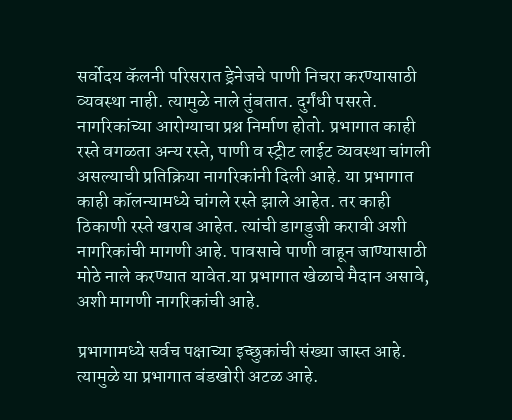सर्वोदय कॅलनी परिसरात ड्रेनेजचे पाणी निचरा करण्यासाठी व्यवस्था नाही. त्यामुळे नाले तुंबतात. दुर्गंधी पसरते. नागरिकांच्या आरोग्याचा प्रश्न निर्माण होतो. प्रभागात काही रस्ते वगळता अन्य रस्ते, पाणी व स्ट्रीट लाईट व्यवस्था चांगली असल्याची प्रतिक्रिया नागरिकांनी दिली आहे. या प्रभागात काही कॉलन्यामध्ये चांगले रस्ते झाले आहेत. तर काही ठिकाणी रस्ते खराब आहेत. त्यांची डागडुजी करावी अशी नागरिकांची मागणी आहे. पावसाचे पाणी वाहून जाण्यासाठी मोठे नाले करण्यात यावेत.या प्रभागात खेळाचे मैदान असावे, अशी मागणी नागरिकांची आहे.

प्रभागामध्ये सर्वच पक्षाच्या इच्छुकांची संख्या जास्त आहे. त्यामुळे या प्रभागात बंडखोरी अटळ आहे.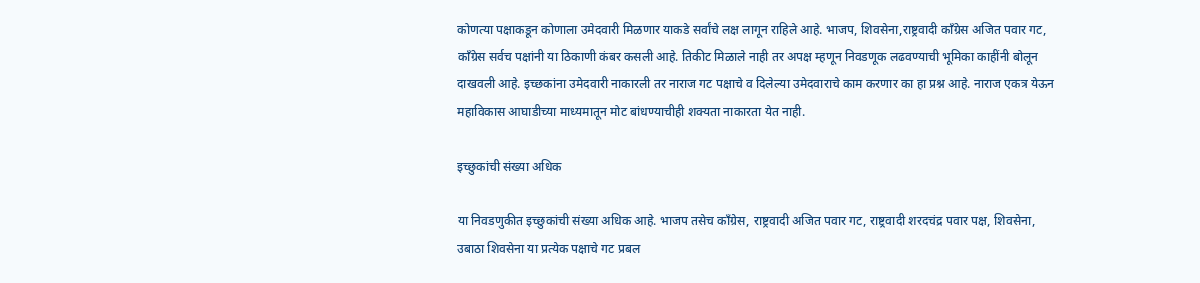कोणत्या पक्षाकडून कोणाला उमेदवारी मिळणार याकडे सर्वांचे लक्ष लागून राहिले आहे. भाजप, शिवसेना,राष्ट्रवादी काँग्रेस अजित पवार गट, काँग्रेस सर्वच पक्षांनी या ठिकाणी कंबर कसली आहे. तिकीट मिळाले नाही तर अपक्ष म्हणून निवडणूक लढवण्याची भूमिका काहींनी बोलून दाखवली आहे. इच्छकांना उमेदवारी नाकारली तर नाराज गट पक्षाचे व दिलेल्या उमेदवाराचे काम करणार का हा प्रश्न आहे. नाराज एकत्र येऊन महाविकास आघाडीच्या माध्यमातून मोट बांधण्याचीही शक्यता नाकारता येत नाही.

इच्छुकांची संख्या अधिक

या निवडणुकीत इच्छुकांची संख्या अधिक आहे. भाजप तसेच काँग्रेस, राष्ट्रवादी अजित पवार गट, राष्ट्रवादी शरदचंद्र पवार पक्ष, शिवसेना, उबाठा शिवसेना या प्रत्येक पक्षाचे गट प्रबल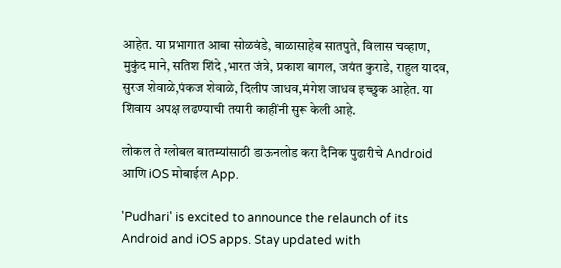आहेत. या प्रभागात आबा सोळवंडे, बाळासाहेब सातपुते, विलास चव्हाण, मुकुंद माने, सतिश शिंदे ,भारत जंत्रे, प्रकाश बागल, जयंत कुराडे, राहुल यादव, सुरज शेवाळे,पंकज शेवाळे, दिलीप जाधव,मंगेश जाधव इच्छुक आहेत. या शिवाय अपक्ष लढण्याची तयारी काहींनी सुरू केली आहे.

लोकल ते ग्लोबल बातम्यांसाठी डाऊनलोड करा दैनिक पुढारीचे Android आणि iOS मोबाईल App.

'Pudhari' is excited to announce the relaunch of its Android and iOS apps. Stay updated with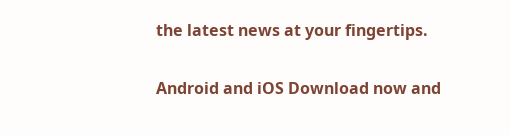the latest news at your fingertips.

Android and iOS Download now and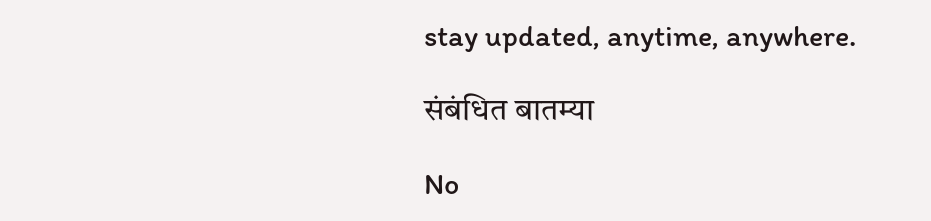stay updated, anytime, anywhere.

संबंधित बातम्या

No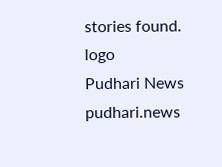stories found.
logo
Pudhari News
pudhari.news